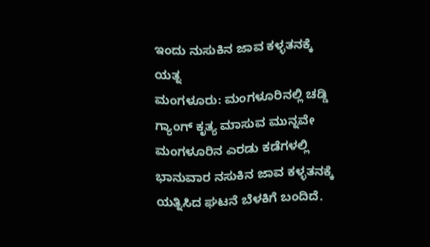ಇಂದು ನುಸುಕಿನ ಜಾವ ಕಳ್ಳತನಕ್ಕೆ ಯತ್ನ
ಮಂಗಳೂರು: ಮಂಗಳೂರಿನಲ್ಲಿ ಚಡ್ಡಿ ಗ್ಯಾಂಗ್ ಕೃತ್ಯ ಮಾಸುವ ಮುನ್ನವೇ ಮಂಗಳೂರಿನ ಎರಡು ಕಡೆಗಳಲ್ಲಿ ಭಾನುವಾರ ನಸುಕಿನ ಜಾವ ಕಳ್ಳತನಕ್ಕೆ ಯತ್ನಿಸಿದ ಘಟನೆ ಬೆಳಕಿಗೆ ಬಂದಿದೆ.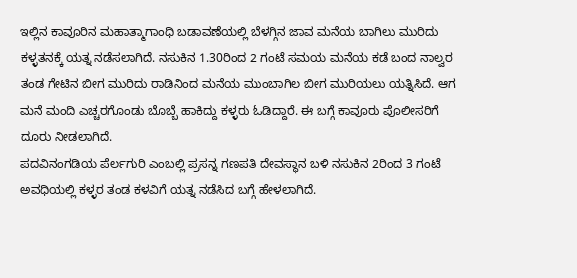ಇಲ್ಲಿನ ಕಾವೂರಿನ ಮಹಾತ್ಮಾಗಾಂಧಿ ಬಡಾವಣೆಯಲ್ಲಿ ಬೆಳಗ್ಗಿನ ಜಾವ ಮನೆಯ ಬಾಗಿಲು ಮುರಿದು ಕಳ್ಳತನಕ್ಕೆ ಯತ್ನ ನಡೆಸಲಾಗಿದೆ. ನಸುಕಿನ 1.30ರಿಂದ 2 ಗಂಟೆ ಸಮಯ ಮನೆಯ ಕಡೆ ಬಂದ ನಾಲ್ವರ ತಂಡ ಗೇಟಿನ ಬೀಗ ಮುರಿದು ರಾಡಿನಿಂದ ಮನೆಯ ಮುಂಬಾಗಿಲ ಬೀಗ ಮುರಿಯಲು ಯತ್ನಿಸಿದೆ. ಆಗ ಮನೆ ಮಂದಿ ಎಚ್ಚರಗೊಂಡು ಬೊಬ್ಬೆ ಹಾಕಿದ್ದು ಕಳ್ಳರು ಓಡಿದ್ದಾರೆ. ಈ ಬಗ್ಗೆ ಕಾವೂರು ಪೊಲೀಸರಿಗೆ ದೂರು ನೀಡಲಾಗಿದೆ.
ಪದವಿನಂಗಡಿಯ ಪೆರ್ಲಗುರಿ ಎಂಬಲ್ಲಿ ಪ್ರಸನ್ನ ಗಣಪತಿ ದೇವಸ್ಥಾನ ಬಳಿ ನಸುಕಿನ 2ರಿಂದ 3 ಗಂಟೆ ಅವಧಿಯಲ್ಲಿ ಕಳ್ಳರ ತಂಡ ಕಳವಿಗೆ ಯತ್ನ ನಡೆಸಿದ ಬಗ್ಗೆ ಹೇಳಲಾಗಿದೆ.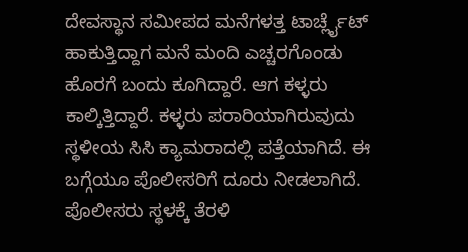ದೇವಸ್ಥಾನ ಸಮೀಪದ ಮನೆಗಳತ್ತ ಟಾರ್ಚ್ಲೈಟ್ ಹಾಕುತ್ತಿದ್ದಾಗ ಮನೆ ಮಂದಿ ಎಚ್ಚರಗೊಂಡು ಹೊರಗೆ ಬಂದು ಕೂಗಿದ್ದಾರೆ. ಆಗ ಕಳ್ಳರು ಕಾಲ್ಕಿತ್ತಿದ್ದಾರೆ. ಕಳ್ಳರು ಪರಾರಿಯಾಗಿರುವುದು ಸ್ಥಳೀಯ ಸಿಸಿ ಕ್ಯಾಮರಾದಲ್ಲಿ ಪತ್ತೆಯಾಗಿದೆ. ಈ ಬಗ್ಗೆಯೂ ಪೊಲೀಸರಿಗೆ ದೂರು ನೀಡಲಾಗಿದೆ. ಪೊಲೀಸರು ಸ್ಥಳಕ್ಕೆ ತೆರಳಿ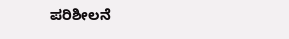ಪರಿಶೀಲನೆ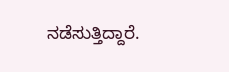ನಡೆಸುತ್ತಿದ್ದಾರೆ.